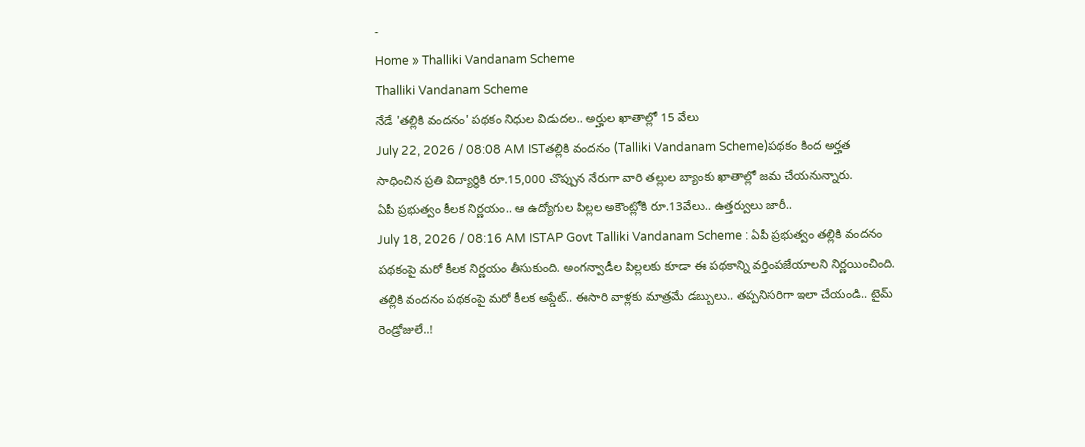-
Home » Thalliki Vandanam Scheme
Thalliki Vandanam Scheme
నేడే 'తల్లికి వందనం' పథకం నిధుల విడుదల.. అర్హుల ఖాతాల్లో 15 వేలు
July 22, 2026 / 08:08 AM ISTతల్లికి వందనం (Talliki Vandanam Scheme)పథకం కింద అర్హత సాధించిన ప్రతి విద్యార్థికి రూ.15,000 చొప్పున నేరుగా వారి తల్లుల బ్యాంకు ఖాతాల్లో జమ చేయనున్నారు.
ఏపీ ప్రభుత్వం కీలక నిర్ణయం.. ఆ ఉద్యోగుల పిల్లల అకౌంట్లోకి రూ.13వేలు.. ఉత్తర్వులు జారీ..
July 18, 2026 / 08:16 AM ISTAP Govt Talliki Vandanam Scheme : ఏపీ ప్రభుత్వం తల్లికి వందనం పథకంపై మరో కీలక నిర్ణయం తీసుకుంది. అంగన్వాడీల పిల్లలకు కూడా ఈ పథకాన్ని వర్తింపజేయాలని నిర్ణయించింది.
తల్లికి వందనం పథకంపై మరో కీలక అప్డేట్.. ఈసారి వాళ్లకు మాత్రమే డబ్బులు.. తప్పనిసరిగా ఇలా చేయండి.. టైమ్ రెండ్రోజులే..!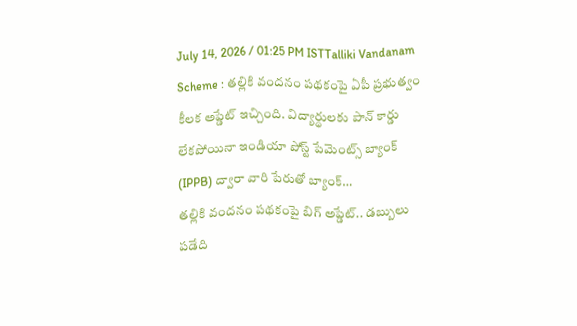July 14, 2026 / 01:25 PM ISTTalliki Vandanam Scheme : తల్లికి వందనం పథకంపై ఏపీ ప్రభుత్వం కీలక అప్డేట్ ఇచ్చింది. విద్యార్థులకు పాన్ కార్డు లేకపోయినా ఇండియా పోస్ట్ పేమెంట్స్ బ్యాంక్ (IPPB) ద్వారా వారి పేరుతో బ్యాంక్…
తల్లికి వందనం పథకంపై బిగ్ అప్డేట్.. డబ్బులు పడేది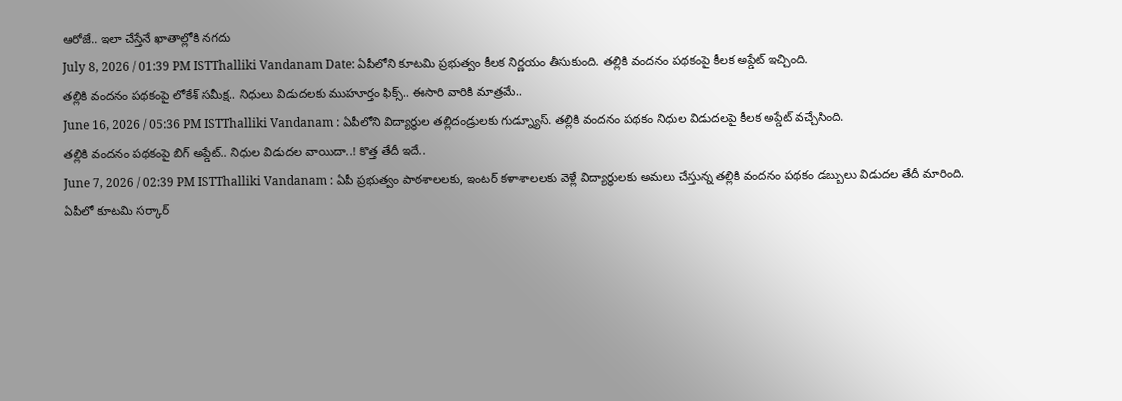ఆరోజే.. ఇలా చేస్తేనే ఖాతాల్లోకి నగదు
July 8, 2026 / 01:39 PM ISTThalliki Vandanam Date: ఏపీలోని కూటమి ప్రభుత్వం కీలక నిర్ణయం తీసుకుంది. తల్లికి వందనం పథకంపై కీలక అప్డేట్ ఇచ్చింది.
తల్లికి వందనం పథకంపై లోకేశ్ సమీక్ష.. నిధులు విడుదలకు ముహూర్తం ఫిక్స్.. ఈసారి వారికి మాత్రమే..
June 16, 2026 / 05:36 PM ISTThalliki Vandanam : ఏపీలోని విద్యార్థుల తల్లిదండ్రులకు గుడ్న్యూస్. తల్లికి వందనం పథకం నిధుల విడుదలపై కీలక అప్డేట్ వచ్చేసింది.
తల్లికి వందనం పథకంపై బిగ్ అప్డేట్.. నిధుల విడుదల వాయిదా..! కొత్త తేదీ ఇదే..
June 7, 2026 / 02:39 PM ISTThalliki Vandanam : ఏపీ ప్రభుత్వం పాఠశాలలకు, ఇంటర్ కళాశాలలకు వెళ్లే విద్యార్ధులకు అమలు చేస్తున్న తల్లికి వందనం పథకం డబ్బులు విడుదల తేదీ మారింది.
ఏపీలో కూటమి సర్కార్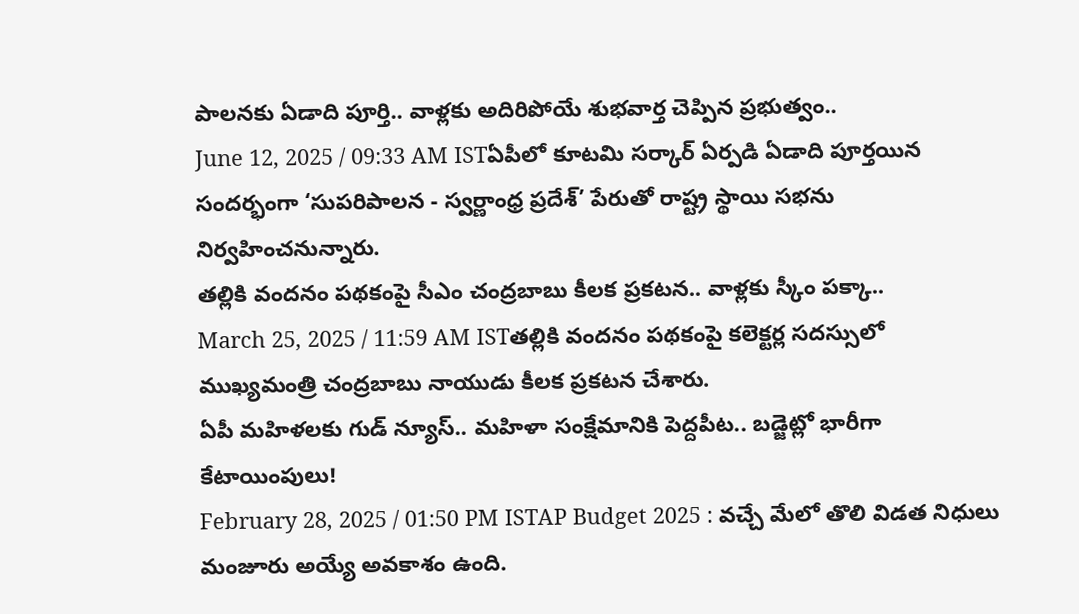పాలనకు ఏడాది పూర్తి.. వాళ్లకు అదిరిపోయే శుభవార్త చెప్పిన ప్రభుత్వం..
June 12, 2025 / 09:33 AM ISTఏపీలో కూటమి సర్కార్ ఏర్పడి ఏడాది పూర్తయిన సందర్భంగా ‘సుపరిపాలన - స్వర్ణాంధ్ర ప్రదేశ్’ పేరుతో రాష్ట్ర స్థాయి సభను నిర్వహించనున్నారు.
తల్లికి వందనం పథకంపై సీఎం చంద్రబాబు కీలక ప్రకటన.. వాళ్లకు స్కీం పక్కా..
March 25, 2025 / 11:59 AM ISTతల్లికి వందనం పథకంపై కలెక్టర్ల సదస్సులో ముఖ్యమంత్రి చంద్రబాబు నాయుడు కీలక ప్రకటన చేశారు.
ఏపీ మహిళలకు గుడ్ న్యూస్.. మహిళా సంక్షేమానికి పెద్దపీట.. బడ్జెట్లో భారీగా కేటాయింపులు!
February 28, 2025 / 01:50 PM ISTAP Budget 2025 : వచ్చే మేలో తొలి విడత నిధులు మంజూరు అయ్యే అవకాశం ఉంది.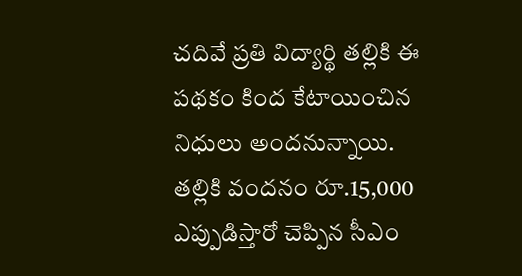చదివే ప్రతి విద్యార్థి తల్లికి ఈ పథకం కింద కేటాయించిన నిధులు అందనున్నాయి.
తల్లికి వందనం రూ.15,000 ఎప్పుడిస్తారో చెప్పిన సీఎం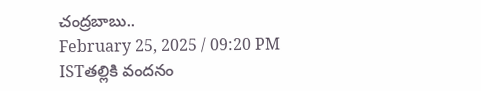చంద్రబాబు..
February 25, 2025 / 09:20 PM ISTతల్లికి వందనం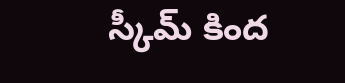స్కీమ్ కింద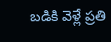బడికి వెళ్లే ప్రతి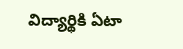విద్యార్థికి ఏటా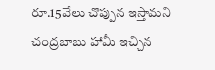రూ.15వేలు చొప్పున ఇస్తామని చంద్రబాబు హామీ ఇచ్చిన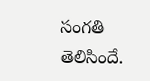సంగతి తెలిసిందే.